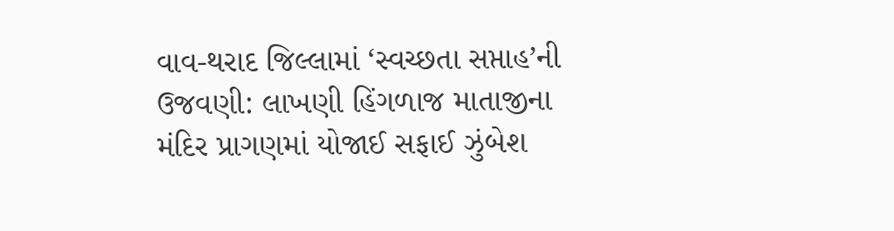વાવ-થરાદ જિલ્લામાં ‘સ્વચ્છતા સપ્તાહ’ની ઉજવણી: લાખણી હિંગળાજ માતાજીના મંદિર પ્રાગણમાં યોજાઈ સફાઈ ઝુંબેશ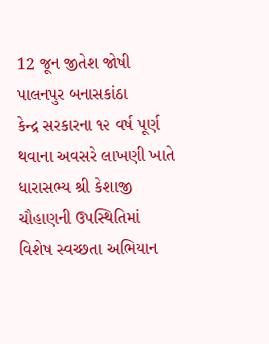12 જૂન જીતેશ જોષી પાલનપુર બનાસકાંઠા
કેન્દ્ર સરકારના ૧૨ વર્ષ પૂર્ણ થવાના અવસરે લાખણી ખાતે ધારાસભ્ય શ્રી કેશાજી ચૌહાણની ઉપસ્થિતિમાં વિશેષ સ્વચ્છતા અભિયાન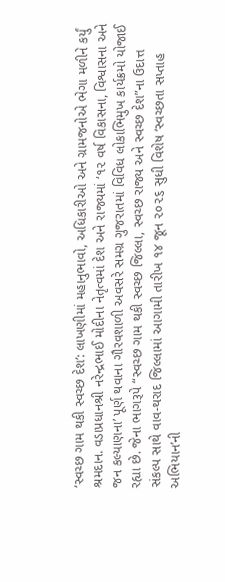‘સ્વચ્છ ગામ થકી સ્વચ્છ દેશ’: લાખણીમાં મહાનુભાવો, અધિકારીઓ અને ગ્રામજનોએ ભેગા મળીને કર્યું શ્રમદાન. વડાપ્રધાનશ્રી નરેન્દ્રભાઈ મોદીના નેતૃત્વમાં દેશ અને રાજ્યમાં ‘૧૨ વર્ષ વિકાસના, વિશ્વાસના અને જન કલ્યાણના’ પૂર્ણ થવાના ગૌરવશાળી અવસરે સમગ્ર ગુજરાતમાં વિવિધ લોકાભિમુખ કાર્યક્રમો યોજાઈ રહ્યા છે. જેના ભાગરૂપે “સ્વચ્છ ગામ થકી સ્વચ્છ જિલ્લા, સ્વચ્છ રાજ્ય અને સ્વચ્છ દેશ”ના ઉદાત્ત સંકલ્પ સાથે વાવ-થરાદ જિલ્લામાં આગામી તારીખ ૧૪ જૂન ૨૦૨૬ સુધી વિશેષ ‘સ્વચ્છતા સપ્તાહ અભિયાન’ની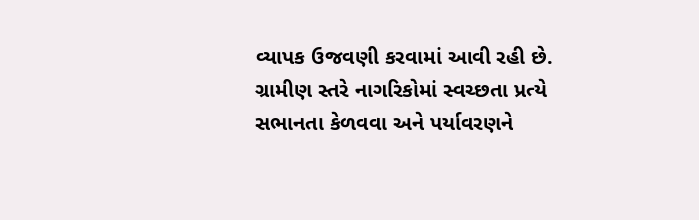વ્યાપક ઉજવણી કરવામાં આવી રહી છે. ગ્રામીણ સ્તરે નાગરિકોમાં સ્વચ્છતા પ્રત્યે સભાનતા કેળવવા અને પર્યાવરણને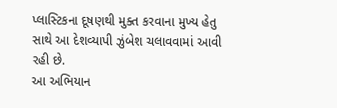પ્લાસ્ટિકના દૂષણથી મુક્ત કરવાના મુખ્ય હેતુ સાથે આ દેશવ્યાપી ઝુંબેશ ચલાવવામાં આવી રહી છે.
આ અભિયાન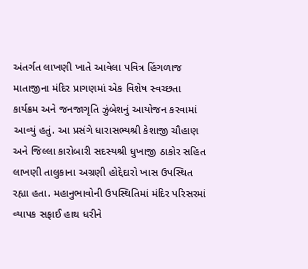અંતર્ગત લાખણી ખાતે આવેલા પવિત્ર હિંગળાજ માતાજીના મંદિર પ્રાગણમાં એક વિશેષ સ્વચ્છતા કાર્યક્રમ અને જનજાગૃતિ ઝુંબેશનું આયોજન કરવામાં આવ્યું હતું. આ પ્રસંગે ધારાસભ્યશ્રી કેશાજી ચૌહાણ અને જિલ્લા કારોબારી સદસ્યશ્રી ધુખાજી ઠાકોર સહિત લાખણી તાલુકાના અગ્રણી હોદ્દેદારો ખાસ ઉપસ્થિત રહ્યા હતા. મહાનુભાવોની ઉપસ્થિતિમાં મંદિર પરિસરમાં વ્યાપક સફાઈ હાથ ધરીને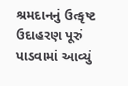શ્રમદાનનું ઉત્કૃષ્ટ ઉદાહરણ પૂરું પાડવામાં આવ્યું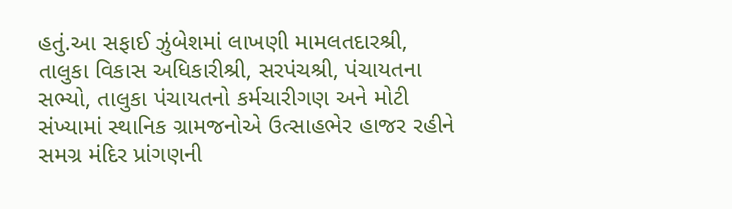હતું.આ સફાઈ ઝુંબેશમાં લાખણી મામલતદારશ્રી, તાલુકા વિકાસ અધિકારીશ્રી, સરપંચશ્રી, પંચાયતના સભ્યો, તાલુકા પંચાયતનો કર્મચારીગણ અને મોટી સંખ્યામાં સ્થાનિક ગ્રામજનોએ ઉત્સાહભેર હાજર રહીને સમગ્ર મંદિર પ્રાંગણની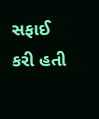સફાઈ કરી હતી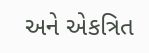અને એકત્રિત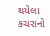થયેલા કચરાનો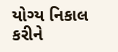યોગ્ય નિકાલ કરીને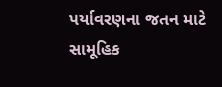પર્યાવરણના જતન માટે સામૂહિક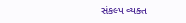સંકલ્પ વ્યક્ત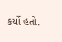કર્યો હતો.